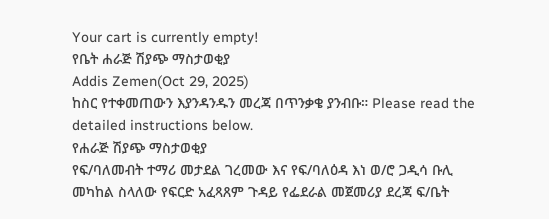Your cart is currently empty!
የቤት ሐራጅ ሽያጭ ማስታወቂያ
Addis Zemen(Oct 29, 2025)
ከስር የተቀመጠውን እያንዳንዱን መረጃ በጥንቃቄ ያንብቡ። Please read the detailed instructions below.
የሐራጅ ሽያጭ ማስታወቂያ
የፍ/ባለመብት ተማሪ መታደል ገረመው እና የፍ/ባለዕዳ እነ ወ/ሮ ጋዲሳ ቡሊ መካከል ስላለው የፍርድ አፈጻጸም ጉዳይ የፌደራል መጀመሪያ ደረጃ ፍ/ቤት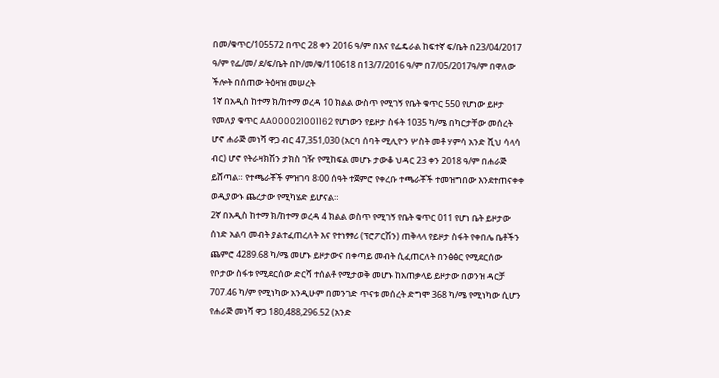በመ/ቁጥር/105572 በጥር 28 ቀን 2016 ዓ/ም በእና የፌዴራል ከፍተኛ ፍ/ቤት በ23/04/2017 ዓ/ም የፌ/መ/ ደ/ፍ/ቤት በኮ/መ/ቁ/110618 በ13/7/2016 ዓ/ም በ7/05/2017ዓ/ም በዋለው ችሎት በሰጠው ትዕዛዝ መሠረት
1ኛ በአዲስ ከተማ ክ/ከተማ ወረዳ 10 ክልል ውስጥ የሚገኝ የቤት ቁጥር 550 የሆነው ይዞታ የመለያ ቁጥር AA000021001162 የሆነውን የይዞታ ስፋት 1035 ካ/ሜ በካርታቸው መሰረት ሆኖ ሐራጅ መነሻ ዋጋ ብር 47,351,030 (አርባ ሰባት ሚሊዮን ሦስት መቶ ሃምሳ አንድ ሺህ ሳላሳ ብር) ሆኖ የትራዛክሽን ታክስ ገዥ የሚከፍል መሆኑ ታውቆ ህዳር 23 ቀን 2018 ዓ/ም በሐራጅ ይሸጣል። የተጫራቾች ምዝገባ 8፡00 ሰዓት ተጀምሮ የቀረቡ ተጫራቾች ተመዝግበው እንደተጠናቀቀ ወዲያውኑ ጨረታው የሚካሄድ ይሆናል።
2ኛ በአዲስ ከተማ ክ/ከተማ ወረዳ 4 ክልል ወስጥ የሚገኝ የቤት ቁጥር 011 የሆነ ቤት ይዞታው ሰነድ አልባ መብት ያልተፈጠረለት እና የተነፃፃሪ (ፕሮፖርሽን) ጠቅላላ የይዞታ ስፋት የቀበሌ ቤቶችን ጨምሮ 4289.68 ካ/ሜ መሆኑ ይዞታውና በቀጣይ መብት ሲፈጠርለት በንፅፅር የሚደርሰው የቦታው ስፋቱ የሚደርሰው ድርሻ ተሰልቶ የሚታወቅ መሆኑ ከአጠቃላይ ይዞታው በወንዝ ዳርቻ 707.46 ካ/ም የሚነካው አንዲሁም በመንገድ ጥናቱ መሰረት ድግሞ 368 ካ/ሜ የሚነካው ሲሆን የሐራጅ መነሻ ዋጋ 180,488,296.52 (አንድ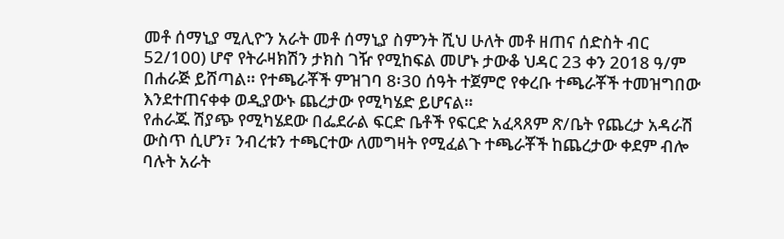መቶ ሰማኒያ ሚሊዮን አራት መቶ ሰማኒያ ስምንት ሺህ ሁለት መቶ ዘጠና ሰድስት ብር 52/100) ሆኖ የትራዛክሽን ታክስ ገዥ የሚከፍል መሆኑ ታውቆ ህዳር 23 ቀን 2018 ዓ/ም በሐራጅ ይሸጣል። የተጫራቾች ምዝገባ 8፡30 ሰዓት ተጀምሮ የቀረቡ ተጫራቾች ተመዝግበው እንደተጠናቀቀ ወዲያውኑ ጨረታው የሚካሄድ ይሆናል።
የሐራጁ ሽያጭ የሚካሄደው በፌደራል ፍርድ ቤቶች የፍርድ አፈጻጸም ጽ/ቤት የጨረታ አዳራሽ ውስጥ ሲሆን፣ ንብረቱን ተጫርተው ለመግዛት የሚፈልጉ ተጫራቾች ከጨረታው ቀደም ብሎ ባሉት አራት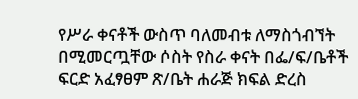የሥራ ቀናቶች ውስጥ ባለመብቱ ለማስጎብኘት በሚመርጧቸው ሶስት የስራ ቀናት በፌ/ፍ/ቤቶች ፍርድ አፈፃፀም ጽ/ቤት ሐራጅ ክፍል ድረስ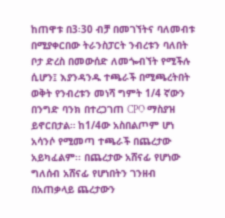ከጠዋቱ በ3፡30 ብቻ በመገኘትና ባለመብቱ በሚያቀርበው ትራንስፓርት ንብረቱን ባለበት ቦታ ድረስ በመውሰድ ለመጐብኘት የሚችሉ ሲሆን፤ እያንዳንዱ ተጫራች በሚጫረትበት ወቅት የንብረቱን መነሻ ግምት 1/4 ኛውን በንግድ ባንክ በተረጋገጠ CPO ማስያዝ ይኖርበታል። ከ1/4ው አስበልጦም ሆነ አሳንሶ የሚመጣ ተጫራች በጨረታው አይካፈልም፡፡ በጨረታው አሸናፊ የሆነው ግለሰብ አሸናፊ የሆነበትን ገንዘብ በአጠቃላይ ጨረታውን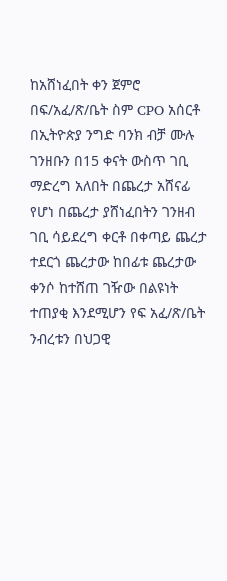ከአሸነፈበት ቀን ጀምሮ በፍ/አፈ/ጽ/ቤት ስም CPO አሰርቶ በኢትዮጵያ ንግድ ባንክ ብቻ ሙሉ ገንዘቡን በ15 ቀናት ውስጥ ገቢ ማድረግ አለበት በጨረታ አሸናፊ የሆነ በጨረታ ያሸነፈበትን ገንዘብ ገቢ ሳይደረግ ቀርቶ በቀጣይ ጨረታ ተደርጎ ጨረታው ከበፊቱ ጨረታው ቀንሶ ከተሸጠ ገዥው በልዩነት ተጠያቂ እንደሚሆን የፍ አፈ/ጽ/ቤት ንብረቱን በህጋዊ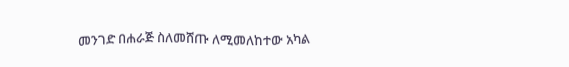መንገድ በሐራጅ ስለመሸጡ ለሚመለከተው አካል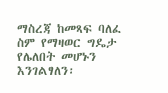ማስረጃ ከመጻፍ ባለፈ ስም የማዛወር ግዴታ የሌለበት መሆኑን እንገልፃለን፡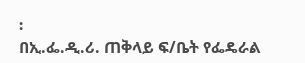፡
በኢ.ፌ.ዲ.ሪ. ጠቅላይ ፍ/ቤት የፌዴራል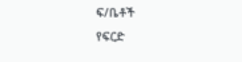ፍ/ቤቶች
የፍርድ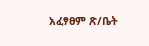አፈፃፀም ጽ/ቤት